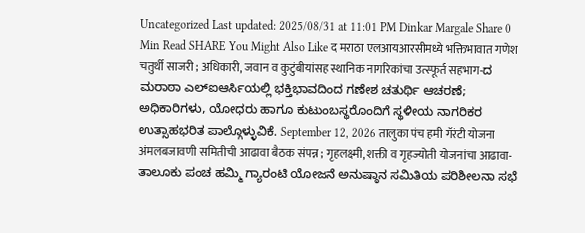Uncategorized Last updated: 2025/08/31 at 11:01 PM Dinkar Margale Share 0 Min Read SHARE You Might Also Like द मराठा एलआयआरसीमध्ये भक्तिभावात गणेश चतुर्थी साजरी ; अधिकारी, जवान व कुटुंबीयांसह स्थानिक नागरिकांचा उत्स्फूर्त सहभाग-ದ ಮರಾಠಾ ಎಲ್ಐಆರ್ಸಿಯಲ್ಲಿ ಭಕ್ತಿಭಾವದಿಂದ ಗಣೇಶ ಚತುರ್ಥಿ ಆಚರಣೆ; ಅಧಿಕಾರಿಗಳು, ಯೋಧರು ಹಾಗೂ ಕುಟುಂಬಸ್ಥರೊಂದಿಗೆ ಸ್ಥಳೀಯ ನಾಗರಿಕರ ಉತ್ಸಾಹಭರಿತ ಪಾಲ್ಗೊಳ್ಳುವಿಕೆ. September 12, 2026 तालुका पंच हमी गॅरंटी योजना अंमलबजावणी समितीची आढावा बैठक संपन्न ; गृहलक्ष्मी, शक्ती व गृहज्योती योजनांचा आढावा- ತಾಲೂಕು ಪಂಚ ಹಮ್ಮಿ ಗ್ಯಾರಂಟಿ ಯೋಜನೆ ಅನುಷ್ಠಾನ ಸಮಿತಿಯ ಪರಿಶೀಲನಾ ಸಭೆ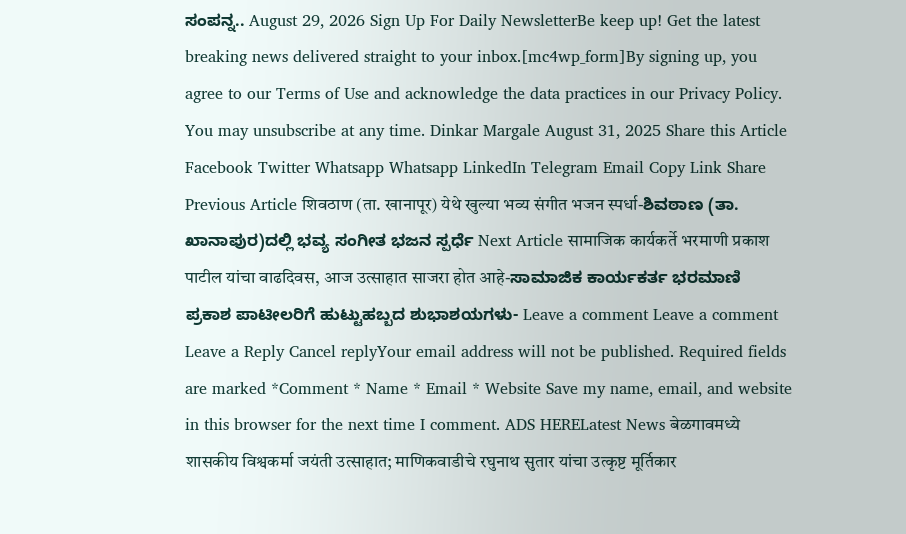ಸಂಪನ್ನ.. August 29, 2026 Sign Up For Daily NewsletterBe keep up! Get the latest breaking news delivered straight to your inbox.[mc4wp_form]By signing up, you agree to our Terms of Use and acknowledge the data practices in our Privacy Policy. You may unsubscribe at any time. Dinkar Margale August 31, 2025 Share this Article Facebook Twitter Whatsapp Whatsapp LinkedIn Telegram Email Copy Link Share Previous Article शिवठाण (ता. खानापूर) येथे खुल्या भव्य संगीत भजन स्पर्धा-ಶಿವಠಾಣ (ತಾ. ಖಾನಾಪುರ)ದಲ್ಲಿ ಭವ್ಯ ಸಂಗೀತ ಭಜನ ಸ್ಪರ್ಧೆ Next Article सामाजिक कार्यकर्ते भरमाणी प्रकाश पाटील यांचा वाढदिवस, आज उत्साहात साजरा होत आहे-ಸಾಮಾಜಿಕ ಕಾರ್ಯಕರ್ತ ಭರಮಾಣಿ ಪ್ರಕಾಶ ಪಾಟೀಲರಿಗೆ ಹುಟ್ಟುಹಬ್ಬದ ಶುಭಾಶಯಗಳು- Leave a comment Leave a comment Leave a Reply Cancel replyYour email address will not be published. Required fields are marked *Comment * Name * Email * Website Save my name, email, and website in this browser for the next time I comment. ADS HERELatest News बेळगावमध्ये शासकीय विश्वकर्मा जयंती उत्साहात; माणिकवाडीचे रघुनाथ सुतार यांचा उत्कृष्ट मूर्तिकार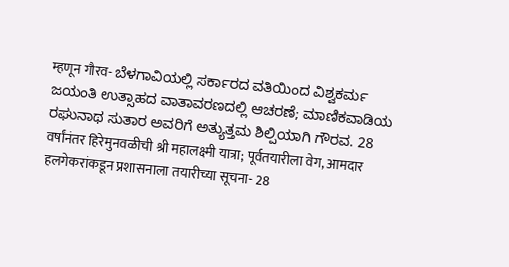म्हणून गौरव- ಬೆಳಗಾವಿಯಲ್ಲಿ ಸರ್ಕಾರದ ವತಿಯಿಂದ ವಿಶ್ವಕರ್ಮ ಜಯಂತಿ ಉತ್ಸಾಹದ ವಾತಾವರಣದಲ್ಲಿ ಆಚರಣೆ; ಮಾಣಿಕವಾಡಿಯ ರಘುನಾಥ ಸುತಾರ ಅವರಿಗೆ ಅತ್ಯುತ್ತಮ ಶಿಲ್ಪಿಯಾಗಿ ಗೌರವ. 28 वर्षांनंतर हिरेमुनवळीची श्री महालक्ष्मी यात्रा; पूर्वतयारीला वेग, आमदार हलगेकरांकडून प्रशासनाला तयारीच्या सूचना- 28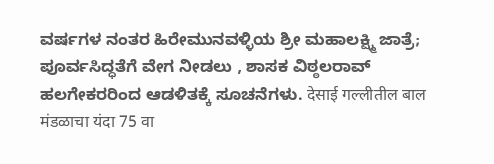ವರ್ಷಗಳ ನಂತರ ಹಿರೇಮುನವಳ್ಳಿಯ ಶ್ರೀ ಮಹಾಲಕ್ಷ್ಮಿ ಜಾತ್ರೆ; ಪೂರ್ವಸಿದ್ಧತೆಗೆ ವೇಗ ನೀಡಲು , ಶಾಸಕ ವಿಠ್ಠಲರಾವ್ ಹಲಗೇಕರರಿಂದ ಆಡಳಿತಕ್ಕೆ ಸೂಚನೆಗಳು. देसाई गल्लीतील बाल मंडळाचा यंदा 75 वा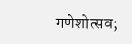गणेशोत्सव;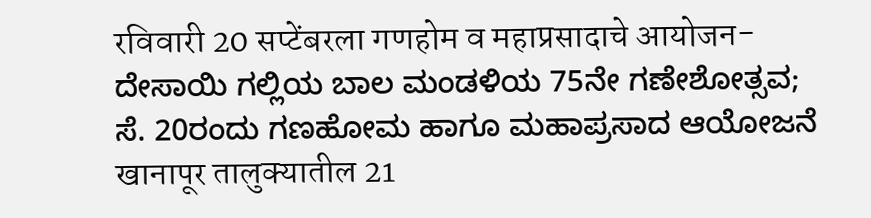रविवारी 20 सप्टेंबरला गणहोम व महाप्रसादाचे आयोजन-ದೇಸಾಯಿ ಗಲ್ಲಿಯ ಬಾಲ ಮಂಡಳಿಯ 75ನೇ ಗಣೇಶೋತ್ಸವ; ಸೆ. 20ರಂದು ಗಣಹೋಮ ಹಾಗೂ ಮಹಾಪ್ರಸಾದ ಆಯೋಜನೆ खानापूर तालुक्यातील 21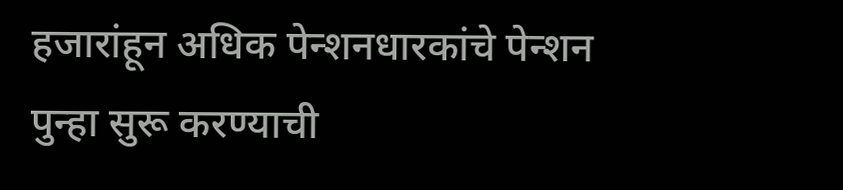हजारांहून अधिक पेन्शनधारकांचे पेन्शन पुन्हा सुरू करण्याची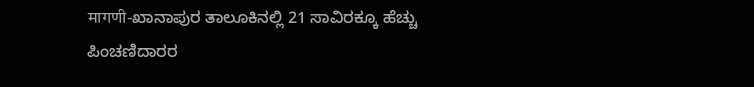मागणी-ಖಾನಾಪುರ ತಾಲೂಕಿನಲ್ಲಿ 21 ಸಾವಿರಕ್ಕೂ ಹೆಚ್ಚು ಪಿಂಚಣಿದಾರರ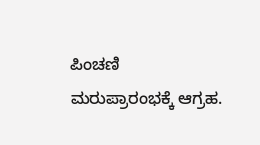ಪಿಂಚಣಿ ಮರುಪ್ರಾರಂಭಕ್ಕೆ ಆಗ್ರಹ.